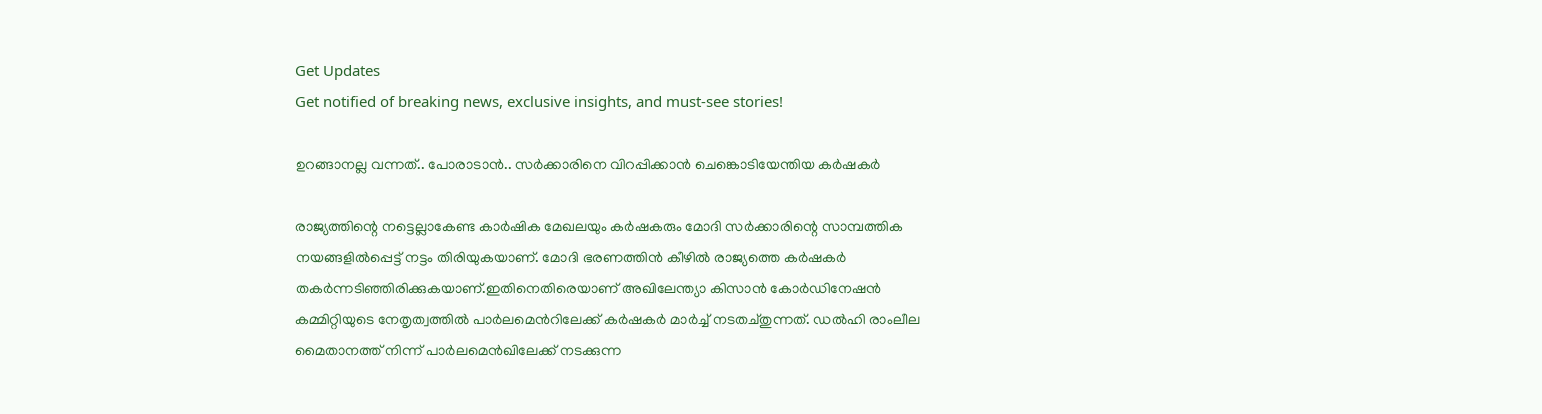Get Updates
Get notified of breaking news, exclusive insights, and must-see stories!

ഉറങ്ങാനല്ല വന്നത്.. പോരാടാന്‍.. സര്‍ക്കാരിനെ വിറപ്പിക്കാന്‍ ചെങ്കൊടിയേന്തിയ കര്‍ഷകര്‍

രാജ്യത്തിന്റെ നട്ടെല്ലാകേണ്ട കാര്‍ഷിക മേഖലയും കര്‍ഷകരും മോദി സര്‍ക്കാരിന്റെ സാമ്പത്തിക നയങ്ങളില്‍പ്പെട്ട് നട്ടം തിരിയുകയാണ്. മോദി ഭരണത്തിന്‍ കീഴില്‍ രാജ്യത്തെ കര്‍ഷകര്‍ തകര്‍ന്നടിഞ്ഞിരിക്കുകയാണ്.ഇതിനെതിരെയാണ് അഖിലേന്ത്യാ കിസാന്‍ കോര്‍ഡിനേഷന്‍ കമ്മിറ്റിയുടെ നേതൃത്വത്തില്‍ പാര്‍ലമെന്‍റിലേക്ക് കര്‍ഷകര്‍ മാര്‍ച്ച് നടതച്തുന്നത്. ഡല്‍ഹി രാംലീല മൈതാനത്ത് നിന്ന് പാര്‍ലമെന്‍ഖിലേക്ക് നടക്കുന്ന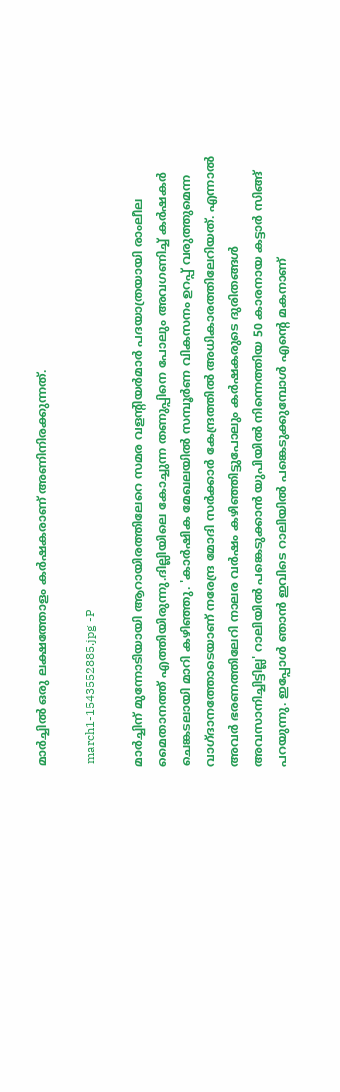മാര്‍ച്ചില്‍ ഒരു ലക്ഷത്തോളം കര്‍ഷകരാണ് അണിനിരക്കുന്നത്.

 march1-1543552885.jpg -P

മാര്‍ച്ചിന് മുന്നോടിയായി ആറായിരത്തിലേറെ സമര വളന്‍റിയര്‍മാര്‍ പദയാത്രയായി രാംലീല മൈതാനത്ത് എത്തിയിരുന്നു.ദില്ലിയിലെ കോച്ചുന്ന തണുപ്പിനെ പോലും അവഗണിച്ച് കര്‍ഷകര്‍ ചെങ്കടലായി മാറി കഴിഞ്ഞു. 'കാര്‍ഷിക മേഖലയില്‍ സമ്പൂര്‍ണ വികസനം ഉറപ്പ് വരുത്തുമെന്ന വാഗ്ദാനത്തോടെയാണ് നരേന്ദ്ര മോദി സര്‍ക്കാര്‍ കേന്ദ്രത്തില്‍ അധികാരത്തിലേറിയത്. എന്നാല്‍ അവര്‍ ഭരണത്തിലേറി നാലര വര്‍ഷം കഴിഞ്ഞിട്ടുപോലും കര്‍ഷകരുടെ ദുരിതങ്ങള്‍ അവസാനിച്ചിട്ടില്ല' റാലിയില്‍ പങ്കെടുക്കാന്‍ യുപിയില്‍ നിന്നെത്തിയ 50 കാരനായ കട്ടാര്‍ സിങ്ങ് പറയുന്നു. ഇപ്പോള്‍ ഞാന്‍ ഇവിടെ റാലിയില്‍ പങ്കെടുക്കുമ്പോള്‍ എന്‍റെ മകനാണ്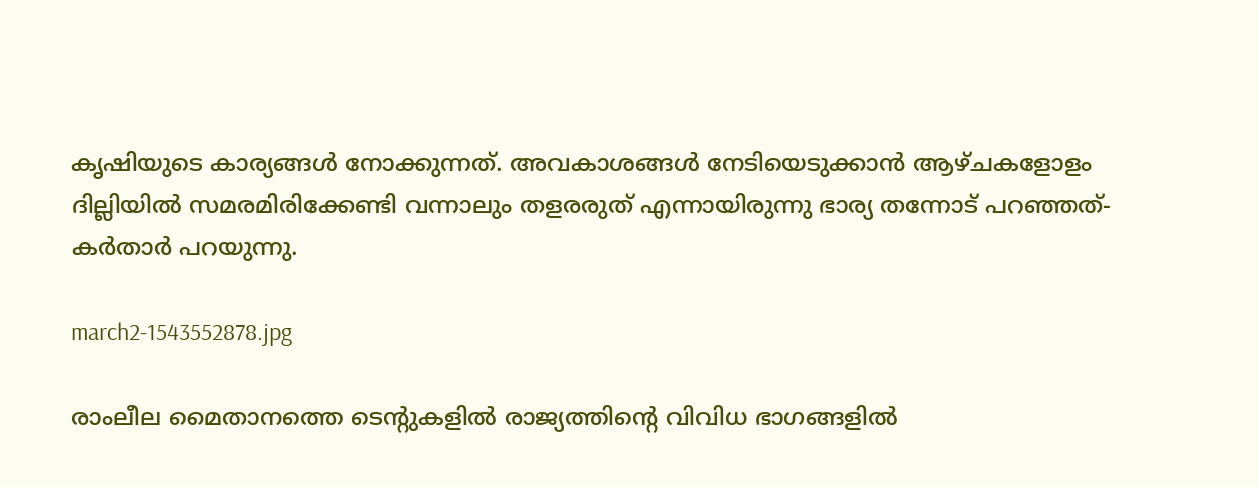കൃഷിയുടെ കാര്യങ്ങള്‍ നോക്കുന്നത്. അവകാശങ്ങള്‍ നേടിയെടുക്കാന്‍ ആഴ്ചകളോളം ദില്ലിയില്‍ സമരമിരിക്കേണ്ടി വന്നാലും തളരരുത് എന്നായിരുന്നു ഭാര്യ തന്നോട് പറഞ്ഞത്-കര്‍താര്‍ പറയുന്നു.

march2-1543552878.jpg

രാംലീല മൈതാനത്തെ ടെന്‍റുകളില്‍ രാജ്യത്തിന്‍റെ വിവിധ ഭാഗങ്ങളില്‍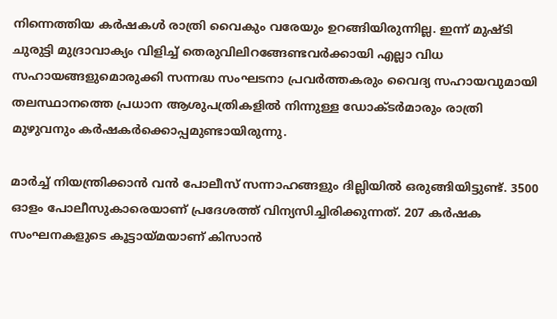നിന്നെത്തിയ കര്‍ഷകള്‍ രാത്രി വൈകും വരേയും ഉറങ്ങിയിരുന്നില്ല. ഇന്ന് മുഷ്ടി ചുരുട്ടി മുദ്രാവാക്യം വിളിച്ച് തെരുവിലിറങ്ങേണ്ടവര്‍ക്കായി എല്ലാ വിധ സഹായങ്ങളുമൊരുക്കി സന്നദ്ധ സംഘടനാ പ്രവര്‍ത്തകരും വൈദ്യ സഹായവുമായി തലസ്ഥാനത്തെ പ്രധാന ആശുപത്രികളില്‍ നിന്നുള്ള ഡോക്ടര്‍മാരും രാത്രി മുഴുവനും കര്‍ഷകര്‍ക്കൊപ്പമുണ്ടായിരുന്നു.

മാര്‍ച്ച് നിയന്ത്രിക്കാന്‍ വന്‍ പോലീസ് സന്നാഹങ്ങളും ദില്ലിയില്‍ ഒരുങ്ങിയിട്ടുണ്ട്. 3500 ഓളം പോലീസുകാരെയാണ് പ്രദേശത്ത് വിന്യസിച്ചിരിക്കുന്നത്. 207 കര്‍ഷക സംഘനകളുടെ കൂട്ടായ്മയാണ് കിസാന്‍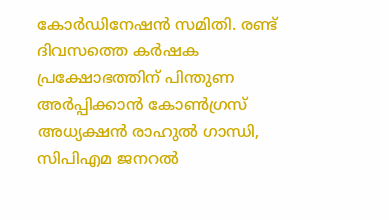കോര്‍ഡിനേഷന്‍ സമിതി. രണ്ട് ദിവസത്തെ കര്‍ഷക പ്രക്ഷോഭത്തിന് പിന്തുണ അര്‍പ്പിക്കാന്‍ കോണ്‍ഗ്രസ് അധ്യക്ഷന്‍ രാഹുല്‍ ഗാന്ധി, സിപിഎമ ജനറല്‍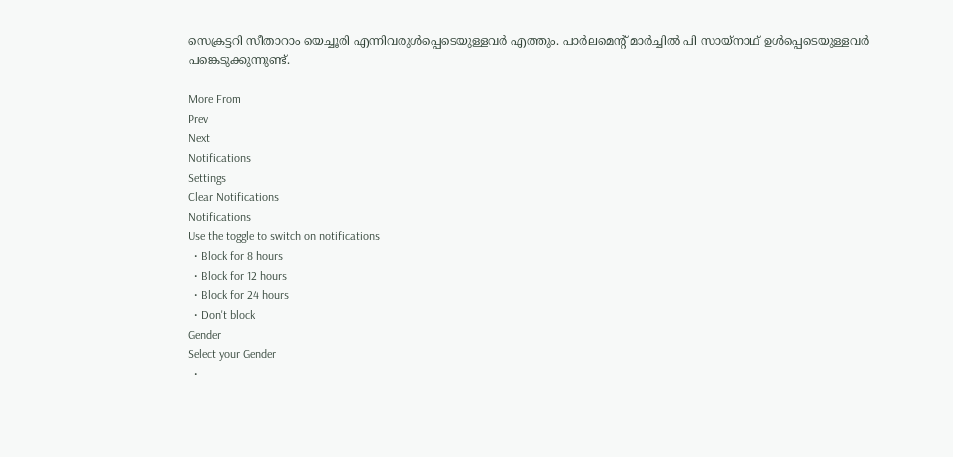സെക്രട്ടറി സീതാറാം യെച്ചൂരി എന്നിവരുള്‍പ്പെടെയുള്ളവര്‍ എത്തും. പാര്‍ലമെന്‍റ് മാര്‍ച്ചില്‍ പി സായ്നാഥ് ഉള്‍പ്പെടെയുള്ളവര്‍ പങ്കെടുക്കുന്നുണ്ട്.

More From
Prev
Next
Notifications
Settings
Clear Notifications
Notifications
Use the toggle to switch on notifications
  • Block for 8 hours
  • Block for 12 hours
  • Block for 24 hours
  • Don't block
Gender
Select your Gender
  •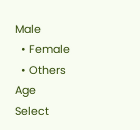Male
  • Female
  • Others
Age
Select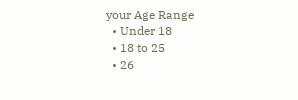your Age Range
  • Under 18
  • 18 to 25
  • 26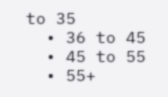to 35
  • 36 to 45
  • 45 to 55
  • 55+